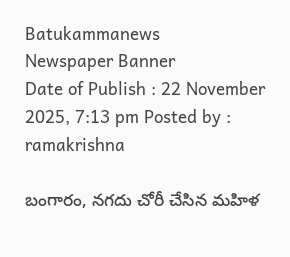Batukammanews
Newspaper Banner
Date of Publish : 22 November 2025, 7:13 pm Posted by : ramakrishna

బంగారం, నగదు చోరీ చేసిన మహిళ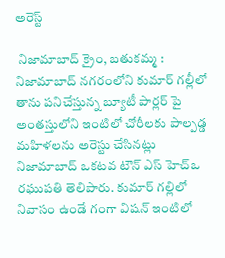అరెస్ట్

 నిజామాబాద్ క్రైం, బతుకమ్మ : నిజామాబాద్ నగరంలోని కుమార్ గల్లీలో తాను పనిచేస్తున్న బ్యూటీ పార్లర్ పై అంతస్తులోని ఇంటిలో చోరీలకు పాల్పడ్డ మహిళలను అరెస్టు చేసినట్లు నిజామాబాద్ ఒకటవ టౌన్ ఎస్ హెచ్ఒ రఘుపతి తెలిపారు. కుమార్ గల్లిలో నివాసం ఉండే గంగా విషన్ ఇంటిలో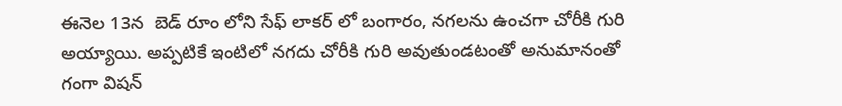ఈనెల 13న  బెడ్ రూం లోని సేఫ్ లాకర్ లో బంగారం, నగలను ఉంచగా చోరీకి గురి అయ్యాయి. అప్పటికే ఇంటిలో నగదు చోరీకి గురి అవుతుండటంతో అనుమానంతో గంగా విషన్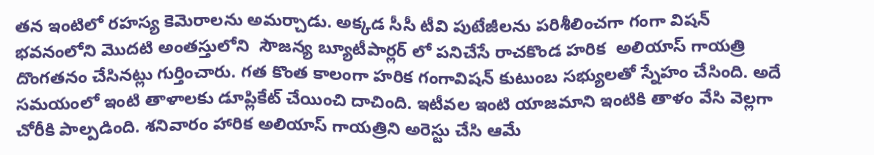తన ఇంటిలో రహస్య కెమెరాలను అమర్చాడు. అక్కడ సీసీ టీవి పుటేజీలను పరిశీలించగా గంగా విషన్ భవనంలోని మొదటి అంతస్తులోని  సౌజన్య బ్యూటీపార్లర్ లో పనిచేసే రాచకొండ హరిక  అలియాస్ గాయత్రి దొంగతనం చేసినట్లు గుర్తించారు. గత కొంత కాలంగా హరిక గంగావిషన్ కుటుంబ సభ్యులతో స్నేహం చేసింది. అదే సమయంలో ఇంటి తాళాలకు డూప్లికేట్ చేయించి దాచింది. ఇటీవల ఇంటి యాజమాని ఇంటికి తాళం వేసి వెల్లగా చోరీకి పాల్పడింది. శనివారం హారిక అలియాస్ గాయత్రిని అరెస్టు చేసి ఆమే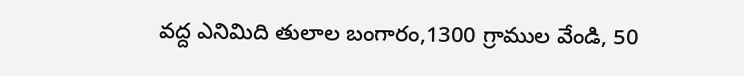వద్ద ఎనిమిది తులాల బంగారం,1300 గ్రాముల వేండి, 50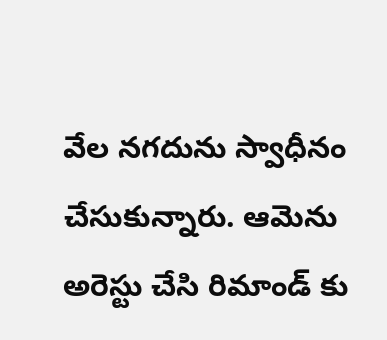వేల నగదును స్వాధీనం చేసుకున్నారు. ఆమెను అరెస్టు చేసి రిమాండ్ కు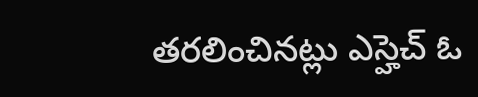తరలించినట్లు ఎస్హెచ్ ఓ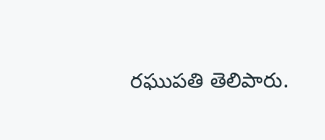రఘుపతి తెలిపారు.